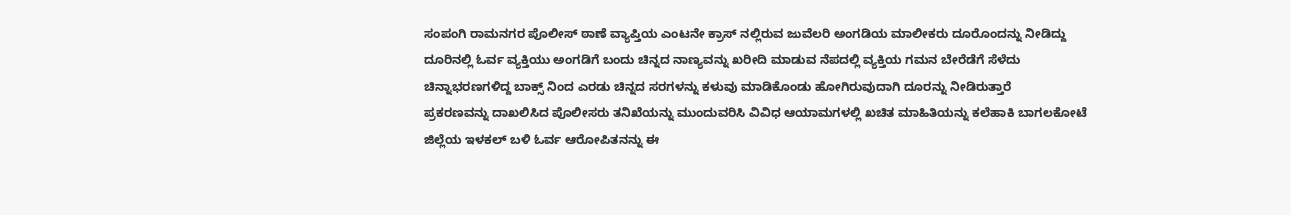ಸಂಪಂಗಿ ರಾಮನಗರ ಪೊಲೀಸ್ ಠಾಣೆ ವ್ಯಾಪ್ತಿಯ ಎಂಟನೇ ಕ್ರಾಸ್ ನಲ್ಲಿರುವ ಜುವೆಲರಿ ಅಂಗಡಿಯ ಮಾಲೀಕರು ದೂರೊಂದನ್ನು ನೀಡಿದ್ದು ದೂರಿನಲ್ಲಿ ಓರ್ವ ವ್ಯಕ್ತಿಯು ಅಂಗಡಿಗೆ ಬಂದು ಚಿನ್ನದ ನಾಣ್ಯವನ್ನು ಖರೀದಿ ಮಾಡುವ ನೆಪದಲ್ಲಿ ವ್ಯಕ್ತಿಯ ಗಮನ ಬೇರೆಡೆಗೆ ಸೆಳೆದು ಚಿನ್ನಾಭರಣಗಳಿದ್ದ ಬಾಕ್ಸ್ ನಿಂದ ಎರಡು ಚಿನ್ನದ ಸರಗಳನ್ನು ಕಳುವು ಮಾಡಿಕೊಂಡು ಹೋಗಿರುವುದಾಗಿ ದೂರನ್ನು ನೀಡಿರುತ್ತಾರೆ
ಪ್ರಕರಣವನ್ನು ದಾಖಲಿಸಿದ ಪೊಲೀಸರು ತನಿಖೆಯನ್ನು ಮುಂದುವರಿಸಿ ವಿವಿಧ ಆಯಾಮಗಳಲ್ಲಿ ಖಚಿತ ಮಾಹಿತಿಯನ್ನು ಕಲೆಹಾಕಿ ಬಾಗಲಕೋಟೆ ಜಿಲ್ಲೆಯ ಇಳಕಲ್ ಬಳಿ ಓರ್ವ ಆರೋಪಿತನನ್ನು ಈ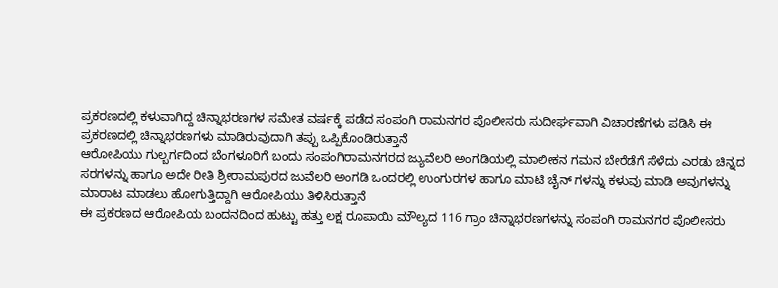ಪ್ರಕರಣದಲ್ಲಿ ಕಳುವಾಗಿದ್ದ ಚಿನ್ನಾಭರಣಗಳ ಸಮೇತ ವರ್ಷಕ್ಕೆ ಪಡೆದ ಸಂಪಂಗಿ ರಾಮನಗರ ಪೊಲೀಸರು ಸುದೀರ್ಘವಾಗಿ ವಿಚಾರಣೆಗಳು ಪಡಿಸಿ ಈ ಪ್ರಕರಣದಲ್ಲಿ ಚಿನ್ನಾಭರಣಗಳು ಮಾಡಿರುವುದಾಗಿ ತಪ್ಪು ಒಪ್ಪಿಕೊಂಡಿರುತ್ತಾನೆ
ಆರೋಪಿಯು ಗುಲ್ಬರ್ಗದಿಂದ ಬೆಂಗಳೂರಿಗೆ ಬಂದು ಸಂಪಂಗಿರಾಮನಗರದ ಜ್ಯುವೆಲರಿ ಅಂಗಡಿಯಲ್ಲಿ ಮಾಲೀಕನ ಗಮನ ಬೇರೆಡೆಗೆ ಸೆಳೆದು ಎರಡು ಚಿನ್ನದ ಸರಗಳನ್ನು ಹಾಗೂ ಅದೇ ರೀತಿ ಶ್ರೀರಾಮಪುರದ ಜುವೆಲರಿ ಅಂಗಡಿ ಒಂದರಲ್ಲಿ ಉಂಗುರಗಳ ಹಾಗೂ ಮಾಟಿ ಚೈನ್ ಗಳನ್ನು ಕಳುವು ಮಾಡಿ ಅವುಗಳನ್ನು ಮಾರಾಟ ಮಾಡಲು ಹೋಗುತ್ತಿದ್ದಾಗಿ ಆರೋಪಿಯು ತಿಳಿಸಿರುತ್ತಾನೆ
ಈ ಪ್ರಕರಣದ ಆರೋಪಿಯ ಬಂದನದಿಂದ ಹುಟ್ಟು ಹತ್ತು ಲಕ್ಷ ರೂಪಾಯಿ ಮೌಲ್ಯದ 116 ಗ್ರಾಂ ಚಿನ್ನಾಭರಣಗಳನ್ನು ಸಂಪಂಗಿ ರಾಮನಗರ ಪೊಲೀಸರು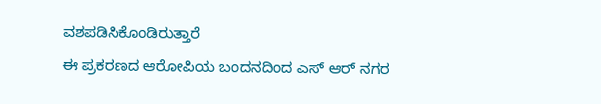ವಶಪಡಿಸಿಕೊಂಡಿರುತ್ತಾರೆ
ಈ ಪ್ರಕರಣದ ಆರೋಪಿಯ ಬಂದನದಿಂದ ಎಸ್ ಆರ್ ನಗರ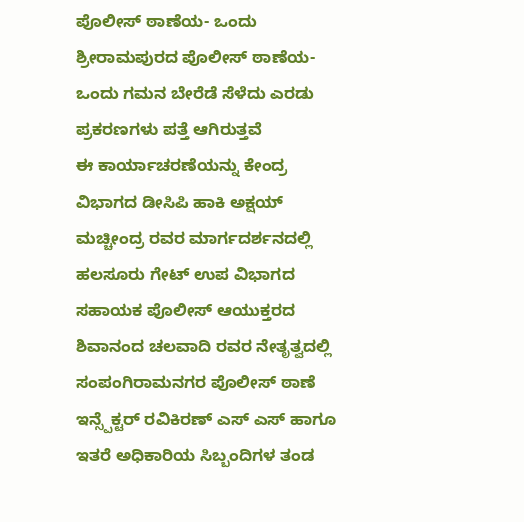ಪೊಲೀಸ್ ಠಾಣೆಯ- ಒಂದು
ಶ್ರೀರಾಮಪುರದ ಪೊಲೀಸ್ ಠಾಣೆಯ- ಒಂದು ಗಮನ ಬೇರೆಡೆ ಸೆಳೆದು ಎರಡು ಪ್ರಕರಣಗಳು ಪತ್ತೆ ಆಗಿರುತ್ತವೆ
ಈ ಕಾರ್ಯಾಚರಣೆಯನ್ನು ಕೇಂದ್ರ ವಿಭಾಗದ ಡೀಸಿಪಿ ಹಾಕಿ ಅಕ್ಷಯ್ ಮಚ್ಚೀಂದ್ರ ರವರ ಮಾರ್ಗದರ್ಶನದಲ್ಲಿ ಹಲಸೂರು ಗೇಟ್ ಉಪ ವಿಭಾಗದ ಸಹಾಯಕ ಪೊಲೀಸ್ ಆಯುಕ್ತರದ ಶಿವಾನಂದ ಚಲವಾದಿ ರವರ ನೇತೃತ್ವದಲ್ಲಿ ಸಂಪಂಗಿರಾಮನಗರ ಪೊಲೀಸ್ ಠಾಣೆ ಇನ್ಸ್ಪೆಕ್ಟರ್ ರವಿಕಿರಣ್ ಎಸ್ ಎಸ್ ಹಾಗೂ ಇತರೆ ಅಧಿಕಾರಿಯ ಸಿಬ್ಬಂದಿಗಳ ತಂಡ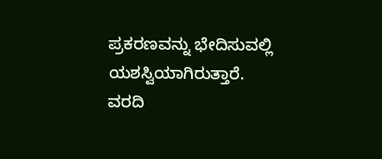ಪ್ರಕರಣವನ್ನು ಭೇದಿಸುವಲ್ಲಿ ಯಶಸ್ವಿಯಾಗಿರುತ್ತಾರೆ.
ವರದಿ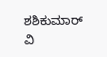ಶಶಿಕುಮಾರ್ ವಿ